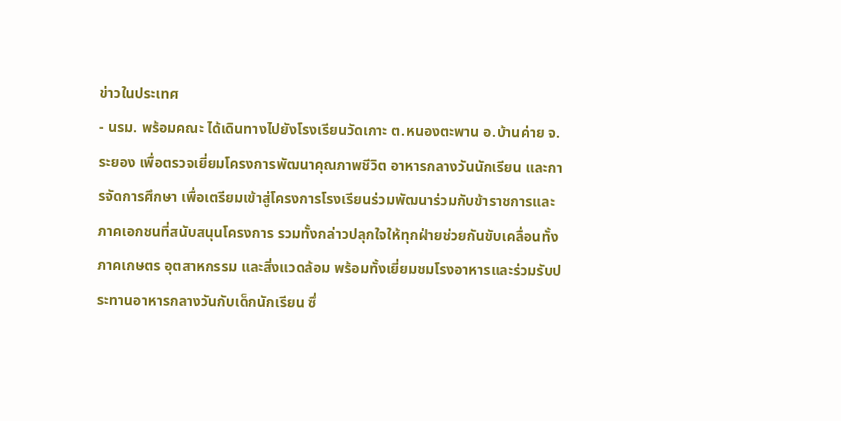ข่าวในประเทศ
- นรม. พร้อมคณะ ได้เดินทางไปยังโรงเรียนวัดเกาะ ต.หนองตะพาน อ.บ้านค่าย จ.ระยอง เพื่อตรวจเยี่ยมโครงการพัฒนาคุณภาพชีวิต อาหารกลางวันนักเรียน และการจัดการศึกษา เพื่อเตรียมเข้าสู่โครงการโรงเรียนร่วมพัฒนาร่วมกับข้าราชการและภาคเอกชนที่สนับสนุนโครงการ รวมทั้งกล่าวปลุกใจให้ทุกฝ่ายช่วยกันขับเคลื่อนทั้งภาคเกษตร อุตสาหกรรม และสิ่งแวดล้อม พร้อมทั้งเยี่ยมชมโรงอาหารและร่วมรับประทานอาหารกลางวันกับเด็กนักเรียน ซึ่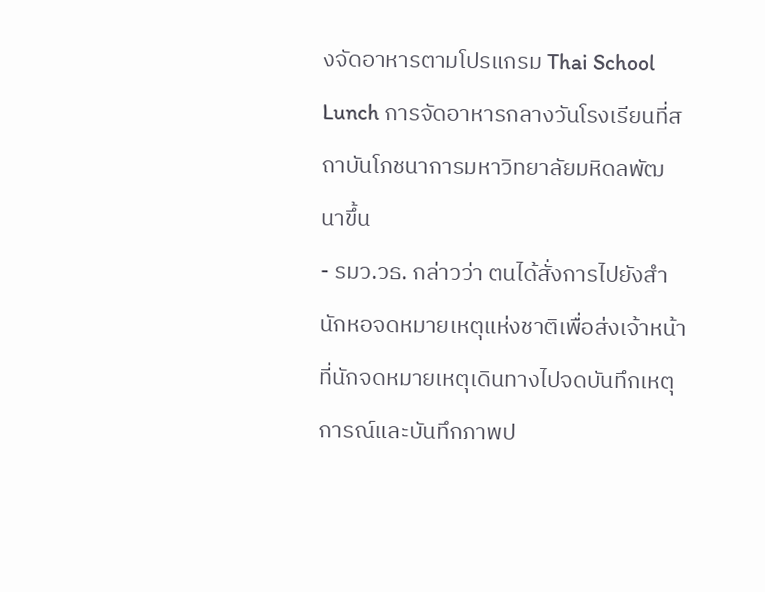งจัดอาหารตามโปรแกรม Thai School Lunch การจัดอาหารกลางวันโรงเรียนที่สถาบันโภชนาการมหาวิทยาลัยมหิดลพัฒนาขึ้น
- รมว.วธ. กล่าวว่า ตนได้สั่งการไปยังสำนักหอจดหมายเหตุแห่งชาติเพื่อส่งเจ้าหน้าที่นักจดหมายเหตุเดินทางไปจดบันทึกเหตุการณ์และบันทึกภาพป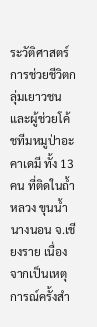ระวัติศาสตร์การช่วยชีวิตกลุ่มเยาวชนและผู้ช่วยโค้ชทีมหมูป่าอะคาเดมี ทั้ง 13 คน ที่ติดในถ้ำหลวง ขุนน้ำนางนอน จ.เชียงราย เนื่องจากเป็นเหตุการณ์ครั้งสำ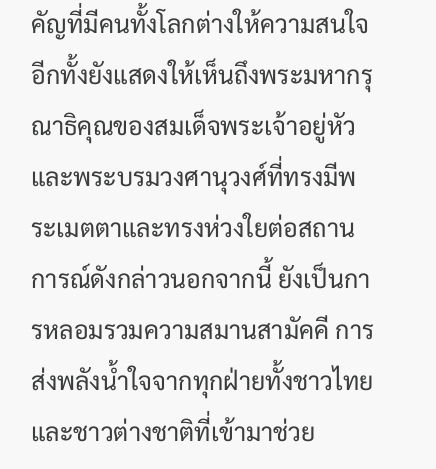คัญที่มีคนทั้งโลกต่างให้ความสนใจ อีกทั้งยังแสดงให้เห็นถึงพระมหากรุณาธิคุณของสมเด็จพระเจ้าอยู่หัวและพระบรมวงศานุวงศ์ที่ทรงมีพระเมตตาและทรงห่วงใยต่อสถานการณ์ดังกล่าวนอกจากนี้ ยังเป็นการหลอมรวมความสมานสามัคคี การส่งพลังน้ำใจจากทุกฝ่ายทั้งชาวไทยและชาวต่างชาติที่เข้ามาช่วย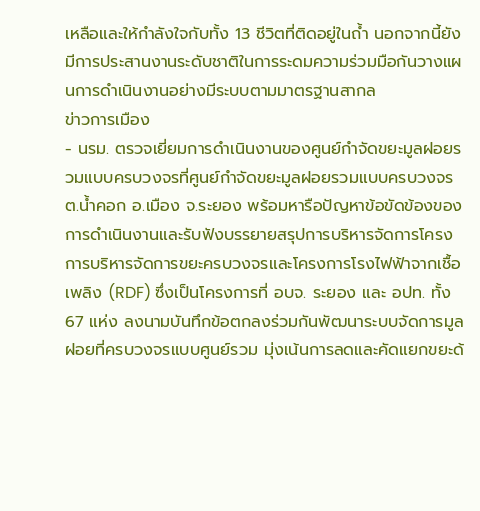เหลือและให้กำลังใจกับทั้ง 13 ชีวิตที่ติดอยู่ในถ้ำ นอกจากนี้ยังมีการประสานงานระดับชาติในการระดมความร่วมมือกันวางแผนการดำเนินงานอย่างมีระบบตามมาตรฐานสากล
ข่าวการเมือง
- นรม. ตรวจเยี่ยมการดำเนินงานของศูนย์กำจัดขยะมูลฝอยรวมแบบครบวงจรที่ศูนย์กำจัดขยะมูลฝอยรวมแบบครบวงจร ต.น้ำคอก อ.เมือง จ.ระยอง พร้อมหารือปัญหาข้อขัดข้องของการดำเนินงานและรับฟังบรรยายสรุปการบริหารจัดการโครงการบริหารจัดการขยะครบวงจรและโครงการโรงไฟฟ้าจากเชื้อเพลิง (RDF) ซึ่งเป็นโครงการที่ อบจ. ระยอง และ อปท. ทั้ง 67 แห่ง ลงนามบันทึกข้อตกลงร่วมกันพัฒนาระบบจัดการมูลฝอยที่ครบวงจรแบบศูนย์รวม มุ่งเน้นการลดและคัดแยกขยะด้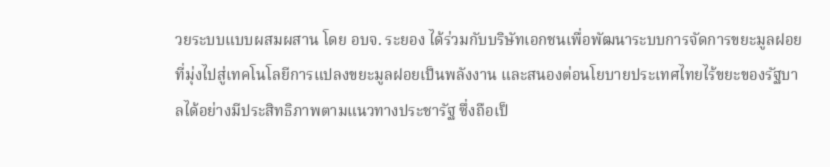วยระบบแบบผสมผสาน โดย อบจ. ระยอง ได้ร่วมกับบริษัทเอกชนเพื่อพัฒนาระบบการจัดการขยะมูลฝอยที่มุ่งไปสู่เทคโนโลยีการแปลงขยะมูลฝอยเป็นพลังงาน และสนองต่อนโยบายประเทศไทยไร้ขยะของรัฐบาลได้อย่างมีประสิทธิภาพตามแนวทางประชารัฐ ซึ่งถือเป็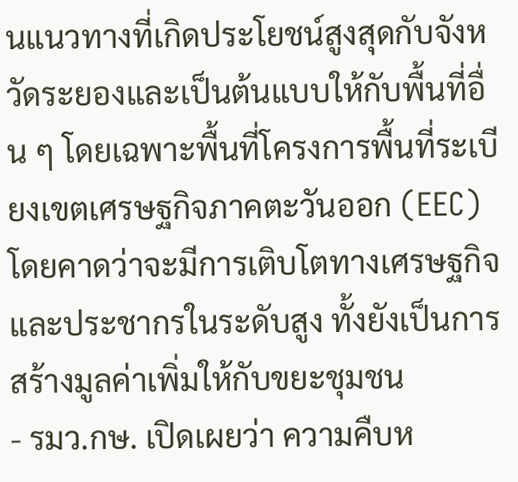นแนวทางที่เกิดประโยชน์สูงสุดกับจังหวัดระยองและเป็นต้นแบบให้กับพื้นที่อื่น ๆ โดยเฉพาะพื้นที่โครงการพื้นที่ระเบียงเขตเศรษฐกิจภาคตะวันออก (EEC) โดยคาดว่าจะมีการเติบโตทางเศรษฐกิจและประชากรในระดับสูง ทั้งยังเป็นการสร้างมูลค่าเพิ่มให้กับขยะชุมชน
- รมว.กษ. เปิดเผยว่า ความคืบห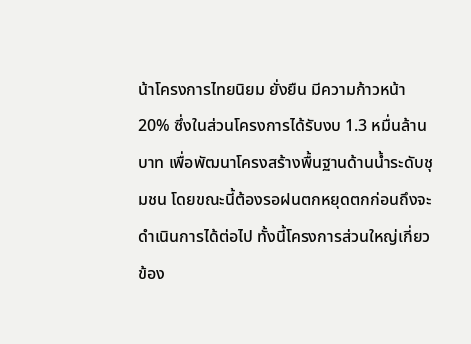น้าโครงการไทยนิยม ยั่งยืน มีความก้าวหน้า 20% ซึ่งในส่วนโครงการได้รับงบ 1.3 หมื่นล้านบาท เพื่อพัฒนาโครงสร้างพื้นฐานด้านน้ำระดับชุมชน โดยขณะนี้ต้องรอฝนตกหยุดตกก่อนถึงจะดำเนินการได้ต่อไป ทั้งนี้โครงการส่วนใหญ่เกี่ยวข้อง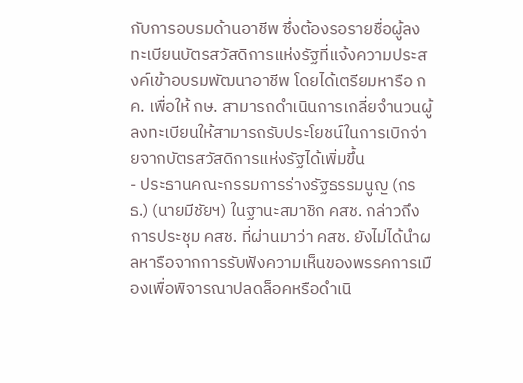กับการอบรมด้านอาชีพ ซึ่งต้องรอรายชื่อผู้ลงทะเบียนบัตรสวัสดิการแห่งรัฐที่แจ้งความประสงค์เข้าอบรมพัฒนาอาชีพ โดยได้เตรียมหารือ กค. เพื่อให้ กษ. สามารถดำเนินการเกลี่ยจำนวนผู้ลงทะเบียนให้สามารถรับประโยชน์ในการเบิกจ่ายจากบัตรสวัสดิการแห่งรัฐได้เพิ่มขึ้น
- ประธานคณะกรรมการร่างรัฐธรรมนูญ (กรธ.) (นายมีชัยฯ) ในฐานะสมาชิก คสช. กล่าวถึงการประชุม คสช. ที่ผ่านมาว่า คสช. ยังไม่ได้นำผลหารือจากการรับฟังความเห็นของพรรคการเมืองเพื่อพิจารณาปลดล็อคหรือดำเนิ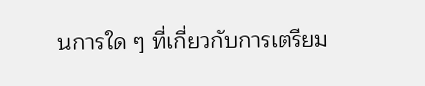นการใด ๆ ที่เกี่ยวกับการเตรียม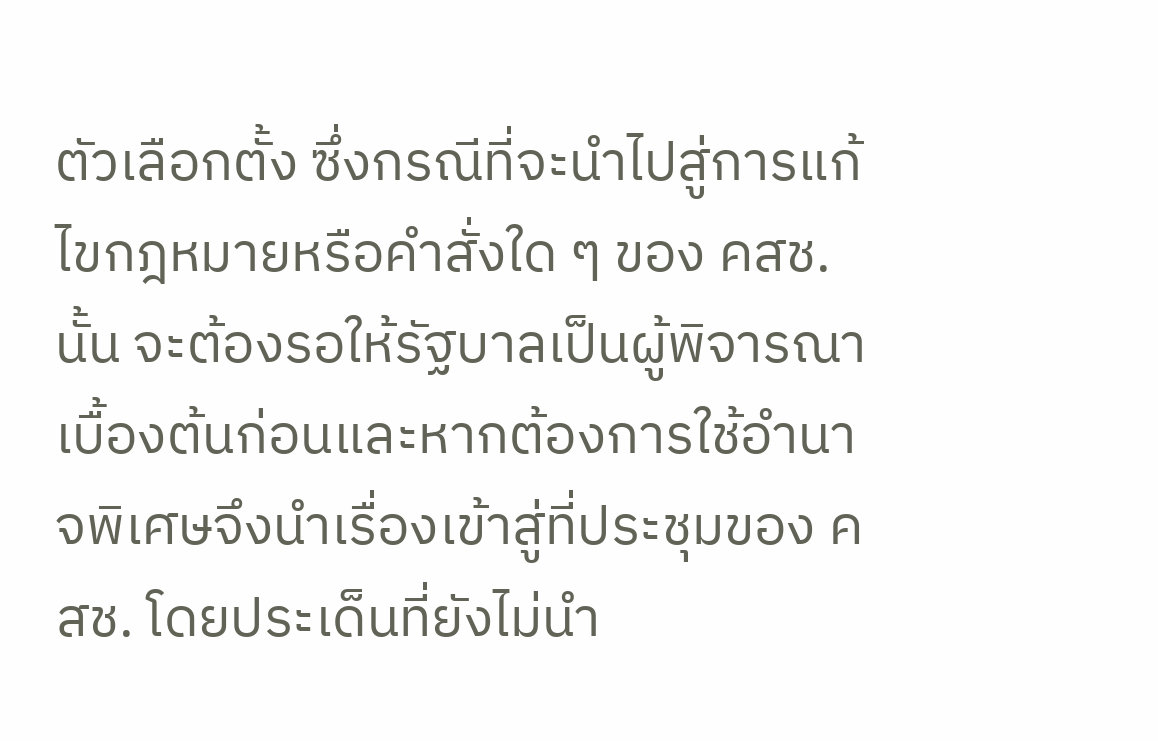ตัวเลือกตั้ง ซึ่งกรณีที่จะนำไปสู่การแก้ไขกฎหมายหรือคำสั่งใด ๆ ของ คสช. นั้น จะต้องรอให้รัฐบาลเป็นผู้พิจารณาเบื้องต้นก่อนและหากต้องการใช้อำนาจพิเศษจึงนำเรื่องเข้าสู่ที่ประชุมของ คสช. โดยประเด็นที่ยังไม่นำ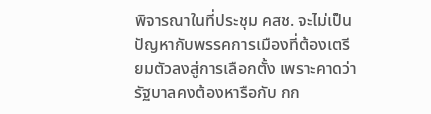พิจารณาในที่ประชุม คสช. จะไม่เป็นปัญหากับพรรคการเมืองที่ต้องเตรียมตัวลงสู่การเลือกตั้ง เพราะคาดว่ารัฐบาลคงต้องหารือกับ กก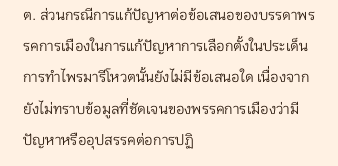ต. ส่วนกรณีการแก้ปัญหาต่อข้อเสนอของบรรดาพรรคการเมืองในการแก้ปัญหาการเลือกตั้งในประเด็นการทำไพรมารีโหวตนั้นยังไม่มีข้อเสนอใด เนื่องจากยังไม่ทราบข้อมูลที่ชัดเจนของพรรคการเมืองว่ามีปัญหาหรืออุปสรรคต่อการปฏิ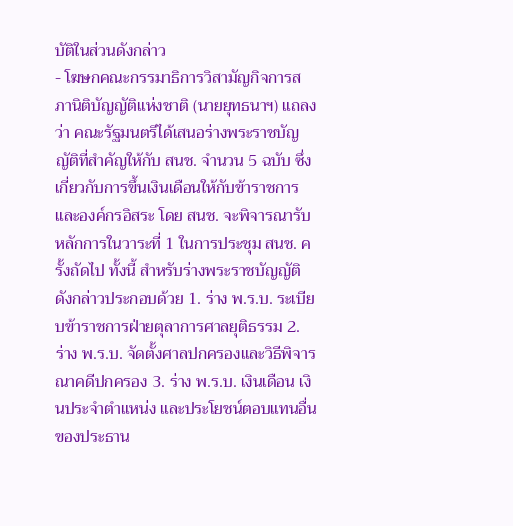บัติในส่วนดังกล่าว
- โฆษกคณะกรรมาธิการวิสามัญกิจการสภานิติบัญญัติแห่งชาติ (นายยุทธนาฯ) แถลงว่า คณะรัฐมนตรีได้เสนอร่างพระราชบัญญัติที่สำคัญให้กับ สนช. จำนวน 5 ฉบับ ซึ่งเกี่ยวกับการขึ้นเงินเดือนให้กับข้าราชการและองค์กรอิสระ โดย สนช. จะพิจารณารับหลักการในวาระที่ 1 ในการประชุม สนช. ครั้งถัดไป ทั้งนี้ สำหรับร่างพระราชบัญญัติดังกล่าวประกอบด้วย 1. ร่าง พ.ร.บ. ระเบียบข้าราชการฝ่ายตุลาการศาลยุติธรรม 2. ร่าง พ.ร.บ. จัดตั้งศาลปกครองและวิธีพิจารณาคดีปกครอง 3. ร่าง พ.ร.บ. เงินเดือน เงินประจำตำแหน่ง และประโยชน์ตอบแทนอื่นของประธาน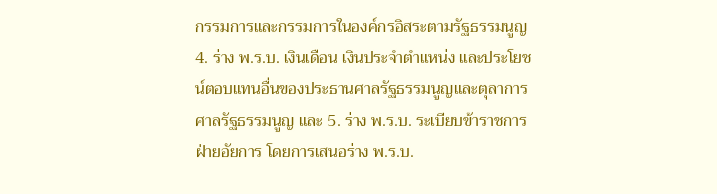กรรมการและกรรมการในองค์กรอิสระตามรัฐธรรมนูญ 4. ร่าง พ.ร.บ. เงินเดือน เงินประจำตำแหน่ง และประโยชน์ตอบแทนอื่นของประธานศาลรัฐธรรมนูญและตุลาการศาลรัฐธรรมนูญ และ 5. ร่าง พ.ร.บ. ระเบียบข้าราชการฝ่ายอัยการ โดยการเสนอร่าง พ.ร.บ.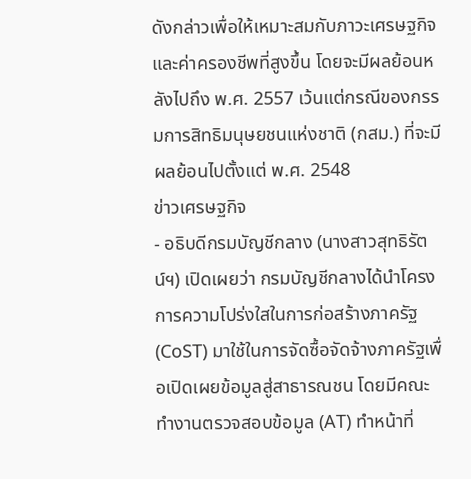ดังกล่าวเพื่อให้เหมาะสมกับภาวะเศรษฐกิจและค่าครองชีพที่สูงขึ้น โดยจะมีผลย้อนหลังไปถึง พ.ศ. 2557 เว้นแต่กรณีของกรรมการสิทธิมนุษยชนแห่งชาติ (กสม.) ที่จะมีผลย้อนไปตั้งแต่ พ.ศ. 2548
ข่าวเศรษฐกิจ
- อธิบดีกรมบัญชีกลาง (นางสาวสุทธิรัตน์ฯ) เปิดเผยว่า กรมบัญชีกลางได้นำโครงการความโปร่งใสในการก่อสร้างภาครัฐ (CoST) มาใช้ในการจัดซื้อจัดจ้างภาครัฐเพื่อเปิดเผยข้อมูลสู่สาธารณชน โดยมีคณะทำงานตรวจสอบข้อมูล (AT) ทำหน้าที่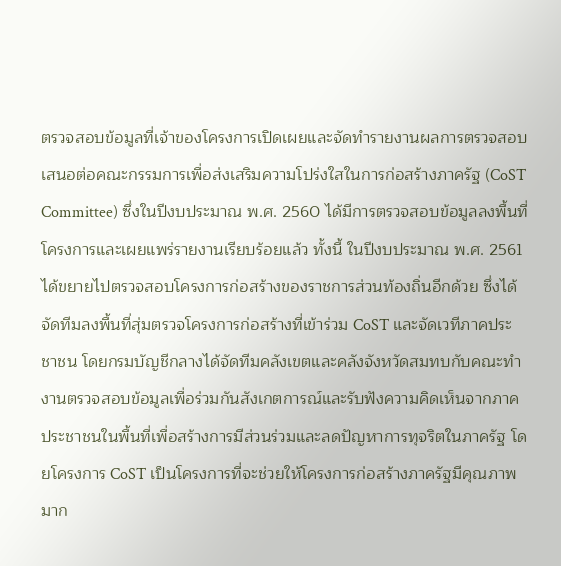ตรวจสอบข้อมูลที่เจ้าของโครงการเปิดเผยและจัดทำรายงานผลการตรวจสอบเสนอต่อคณะกรรมการเพื่อส่งเสริมความโปร่งใสในการก่อสร้างภาครัฐ (CoST Committee) ซึ่งในปีงบประมาณ พ.ศ. 2560 ได้มีการตรวจสอบข้อมูลลงพื้นที่โครงการและเผยแพร่รายงานเรียบร้อยแล้ว ทั้งนี้ ในปีงบประมาณ พ.ศ. 2561 ได้ขยายไปตรวจสอบโครงการก่อสร้างของราชการส่วนท้องถิ่นอีกด้วย ซึ่งได้จัดทีมลงพื้นที่สุ่มตรวจโครงการก่อสร้างที่เข้าร่วม CoST และจัดเวทีภาคประชาชน โดยกรมบัญชีกลางได้จัดทีมคลังเขตและคลังจังหวัดสมทบกับคณะทำงานตรวจสอบข้อมูลเพื่อร่วมกันสังเกตการณ์และรับฟังความคิดเห็นจากภาคประชาชนในพื้นที่เพื่อสร้างการมีส่วนร่วมและลดปัญหาการทุจริตในภาครัฐ โดยโครงการ CoST เป็นโครงการที่จะช่วยให้โครงการก่อสร้างภาครัฐมีคุณภาพมาก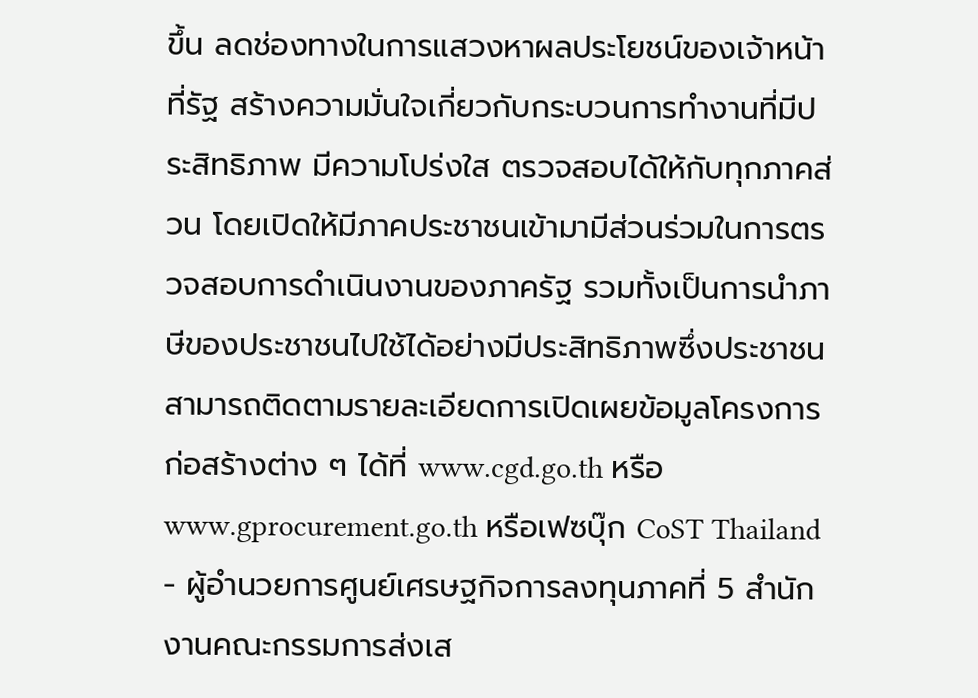ขึ้น ลดช่องทางในการแสวงหาผลประโยชน์ของเจ้าหน้าที่รัฐ สร้างความมั่นใจเกี่ยวกับกระบวนการทำงานที่มีประสิทธิภาพ มีความโปร่งใส ตรวจสอบได้ให้กับทุกภาคส่วน โดยเปิดให้มีภาคประชาชนเข้ามามีส่วนร่วมในการตรวจสอบการดำเนินงานของภาครัฐ รวมทั้งเป็นการนำภาษีของประชาชนไปใช้ได้อย่างมีประสิทธิภาพซึ่งประชาชนสามารถติดตามรายละเอียดการเปิดเผยข้อมูลโครงการก่อสร้างต่าง ๆ ได้ที่ www.cgd.go.th หรือ www.gprocurement.go.th หรือเฟซบุ๊ก CoST Thailand
- ผู้อำนวยการศูนย์เศรษฐกิจการลงทุนภาคที่ 5 สำนักงานคณะกรรมการส่งเส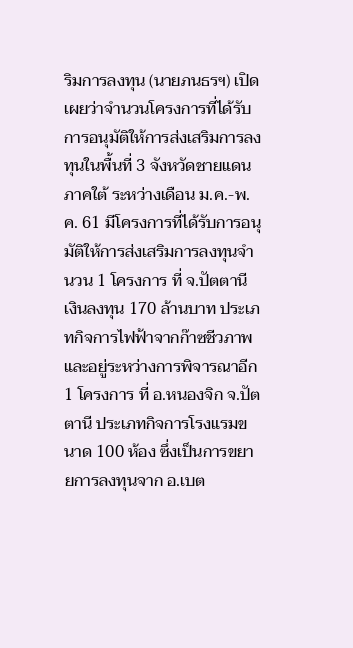ริมการลงทุน (นายภนธรฯ) เปิดเผยว่าจำนวนโครงการที่ได้รับการอนุมัติให้การส่งเสริมการลงทุนในพื้นที่ 3 จังหวัดชายแดนภาคใต้ ระหว่างเดือน ม.ค.-พ.ค. 61 มีโครงการที่ได้รับการอนุมัติให้การส่งเสริมการลงทุนจำนวน 1 โครงการ ที่ จ.ปัตตานี เงินลงทุน 170 ล้านบาท ประเภทกิจการไฟฟ้าจากก๊าซชีวภาพ และอยู่ระหว่างการพิจารณาอีก 1 โครงการ ที่ อ.หนองจิก จ.ปัตตานี ประเภทกิจการโรงแรมขนาด 100 ห้อง ซึ่งเป็นการขยายการลงทุนจาก อ.เบต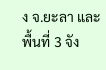ง จ.ยะลา และพื้นที่ 3 จัง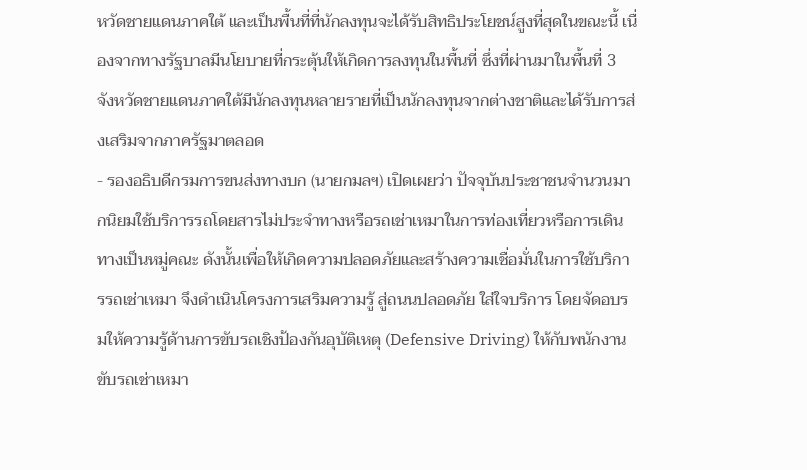หวัดชายแดนภาคใต้ และเป็นพื้นที่ที่นักลงทุนจะได้รับสิทธิประโยชน์สูงที่สุดในขณะนี้ เนื่องจากทางรัฐบาลมีนโยบายที่กระตุ้นให้เกิดการลงทุนในพื้นที่ ซึ่งที่ผ่านมาในพื้นที่ 3 จังหวัดชายแดนภาคใต้มีนักลงทุนหลายรายที่เป็นนักลงทุนจากต่างชาติและได้รับการส่งเสริมจากภาครัฐมาตลอด
- รองอธิบดีกรมการขนส่งทางบก (นายกมลฯ) เปิดเผยว่า ปัจจุบันประชาชนจำนวนมากนิยมใช้บริการรถโดยสารไม่ประจำทางหรือรถเช่าเหมาในการท่องเที่ยวหรือการเดินทางเป็นหมู่คณะ ดังนั้นเพื่อให้เกิดความปลอดภัยและสร้างความเชื่อมั่นในการใช้บริการรถเช่าเหมา จึงดำเนินโครงการเสริมความรู้ สู่ถนนปลอดภัย ใส่ใจบริการ โดยจัดอบรมให้ความรู้ด้านการขับรถเชิงป้องกันอุบัติเหตุ (Defensive Driving) ให้กับพนักงานขับรถเช่าเหมา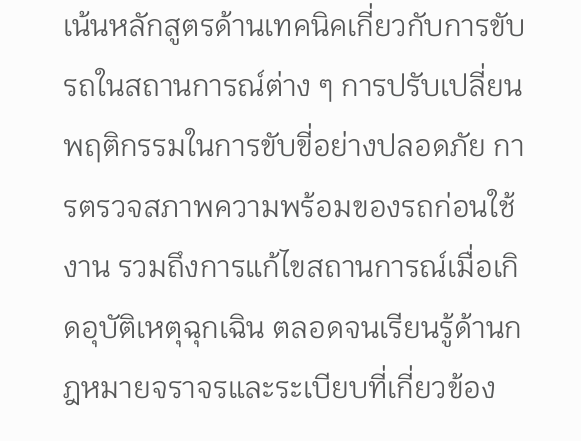เน้นหลักสูตรด้านเทคนิคเกี่ยวกับการขับรถในสถานการณ์ต่าง ๆ การปรับเปลี่ยนพฤติกรรมในการขับขี่อย่างปลอดภัย การตรวจสภาพความพร้อมของรถก่อนใช้งาน รวมถึงการแก้ไขสถานการณ์เมื่อเกิดอุบัติเหตุฉุกเฉิน ตลอดจนเรียนรู้ด้านกฎหมายจราจรและระเบียบที่เกี่ยวข้อง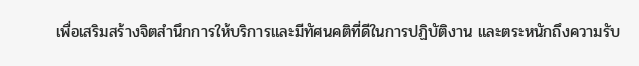เพื่อเสริมสร้างจิตสำนึกการให้บริการและมีทัศนคติที่ดีในการปฏิบัติงาน และตระหนักถึงความรับ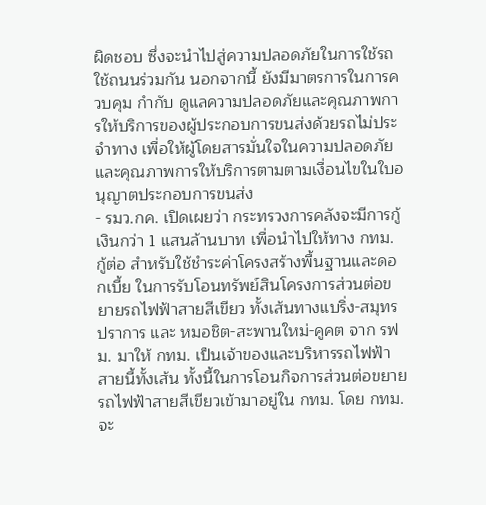ผิดชอบ ซึ่งจะนำไปสู่ความปลอดภัยในการใช้รถใช้ถนนร่วมกัน นอกจากนี้ ยังมีมาตรการในการควบคุม กำกับ ดูแลความปลอดภัยและคุณภาพการให้บริการของผู้ประกอบการขนส่งด้วยรถไม่ประจำทาง เพื่อให้ผู้โดยสารมั่นใจในความปลอดภัยและคุณภาพการให้บริการตามตามเงื่อนไขในใบอนุญาตประกอบการขนส่ง
- รมว.กค. เปิดเผยว่า กระทรวงการคลังจะมีการกู้เงินกว่า 1 แสนล้านบาท เพื่อนำไปให้ทาง กทม. กู้ต่อ สำหรับใช้ชำระค่าโครงสร้างพื้นฐานและดอกเบี้ย ในการรับโอนทรัพย์สินโครงการส่วนต่อขยายรถไฟฟ้าสายสีเขียว ทั้งเส้นทางแบริ่ง-สมุทรปราการ และ หมอชิต-สะพานใหม่-คูคต จาก รฟม. มาให้ กทม. เป็นเจ้าของและบริหารรถไฟฟ้าสายนี้ทั้งเส้น ทั้งนี้ในการโอนกิจการส่วนต่อขยายรถไฟฟ้าสายสีเขียวเข้ามาอยู่ใน กทม. โดย กทม. จะ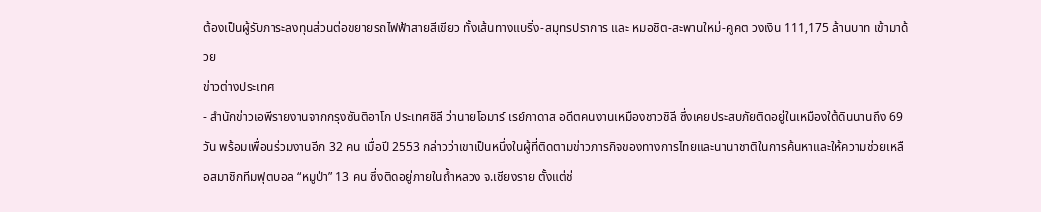ต้องเป็นผู้รับภาระลงทุนส่วนต่อขยายรถไฟฟ้าสายสีเขียว ทั้งเส้นทางแบริ่ง-สมุทรปราการ และ หมอชิต-สะพานใหม่-คูคต วงเงิน 111,175 ล้านบาท เข้ามาด้วย
ข่าวต่างประเทศ
- สำนักข่าวเอพีรายงานจากกรุงซันติอาโก ประเทศชิลี ว่านายโอมาร์ เรย์กาดาส อดีตคนงานเหมืองชาวชิลี ซึ่งเคยประสบภัยติดอยู่ในเหมืองใต้ดินนานถึง 69 วัน พร้อมเพื่อนร่วมงานอีก 32 คน เมื่อปี 2553 กล่าวว่าเขาเป็นหนึ่งในผู้ที่ติดตามข่าวภารกิจของทางการไทยและนานาชาติในการค้นหาและให้ความช่วยเหลือสมาชิกทีมฟุตบอล “หมูป่า” 13 คน ซึ่งติดอยู่ภายในถ้ำหลวง จ.เชียงราย ตั้งแต่ช่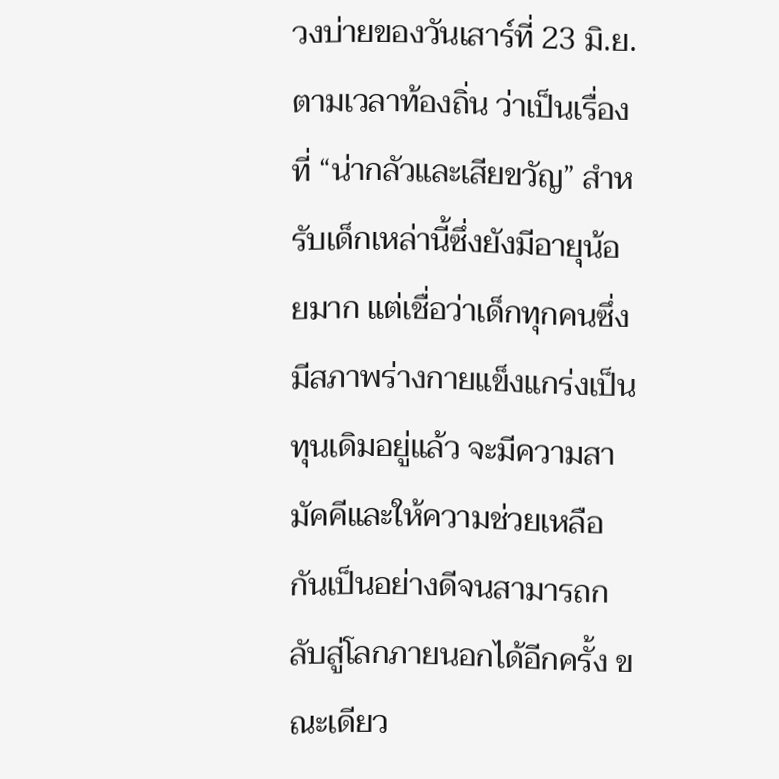วงบ่ายของวันเสาร์ที่ 23 มิ.ย. ตามเวลาท้องถิ่น ว่าเป็นเรื่องที่ “น่ากลัวและเสียขวัญ” สำหรับเด็กเหล่านี้ซึ่งยังมีอายุน้อยมาก แต่เชื่อว่าเด็กทุกคนซึ่งมีสภาพร่างกายแข็งแกร่งเป็นทุนเดิมอยู่แล้ว จะมีความสามัคคีและให้ความช่วยเหลือกันเป็นอย่างดีจนสามารถกลับสู่โลกภายนอกได้อีกครั้ง ขณะเดียว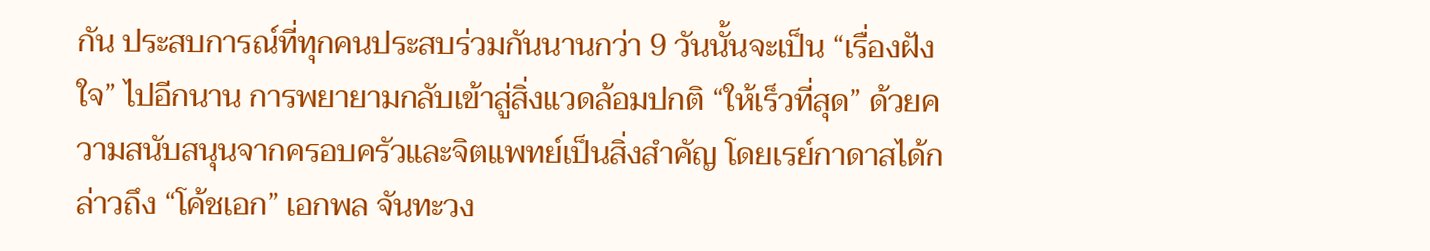กัน ประสบการณ์ที่ทุกคนประสบร่วมกันนานกว่า 9 วันนั้นจะเป็น “เรื่องฝังใจ” ไปอีกนาน การพยายามกลับเข้าสู่สิ่งแวดล้อมปกติ “ให้เร็วที่สุด” ด้วยความสนับสนุนจากครอบครัวและจิตแพทย์เป็นสิ่งสำคัญ โดยเรย์กาดาสได้กล่าวถึง “โค้ชเอก” เอกพล จันทะวง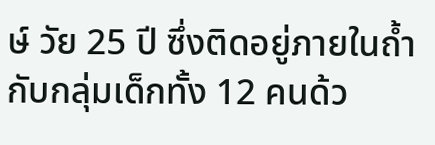ษ์ วัย 25 ปี ซึ่งติดอยู่ภายในถ้ำกับกลุ่มเด็กทั้ง 12 คนด้ว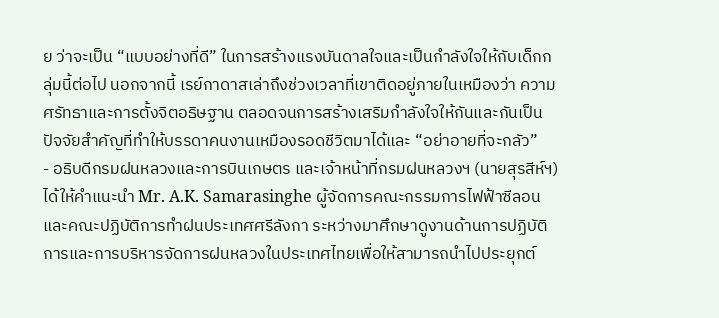ย ว่าจะเป็น “แบบอย่างที่ดี” ในการสร้างแรงบันดาลใจและเป็นกำลังใจให้กับเด็กกลุ่มนี้ต่อไป นอกจากนี้ เรย์กาดาสเล่าถึงช่วงเวลาที่เขาติดอยู่ภายในเหมืองว่า ความศรัทธาและการตั้งจิตอธิษฐาน ตลอดจนการสร้างเสริมกำลังใจให้กันและกันเป็นปัจจัยสำคัญที่ทำให้บรรดาคนงานเหมืองรอดชีวิตมาได้และ “อย่าอายที่จะกลัว”
- อธิบดีกรมฝนหลวงและการบินเกษตร และเจ้าหน้าที่กรมฝนหลวงฯ (นายสุรสีห์ฯ) ได้ให้คำแนะนำ Mr. A.K. Samarasinghe ผู้จัดการคณะกรรมการไฟฟ้าซีลอนและคณะปฏิบัติการทำฝนประเทศศรีลังกา ระหว่างมาศึกษาดูงานด้านการปฏิบัติการและการบริหารจัดการฝนหลวงในประเทศไทยเพื่อให้สามารถนำไปประยุกต์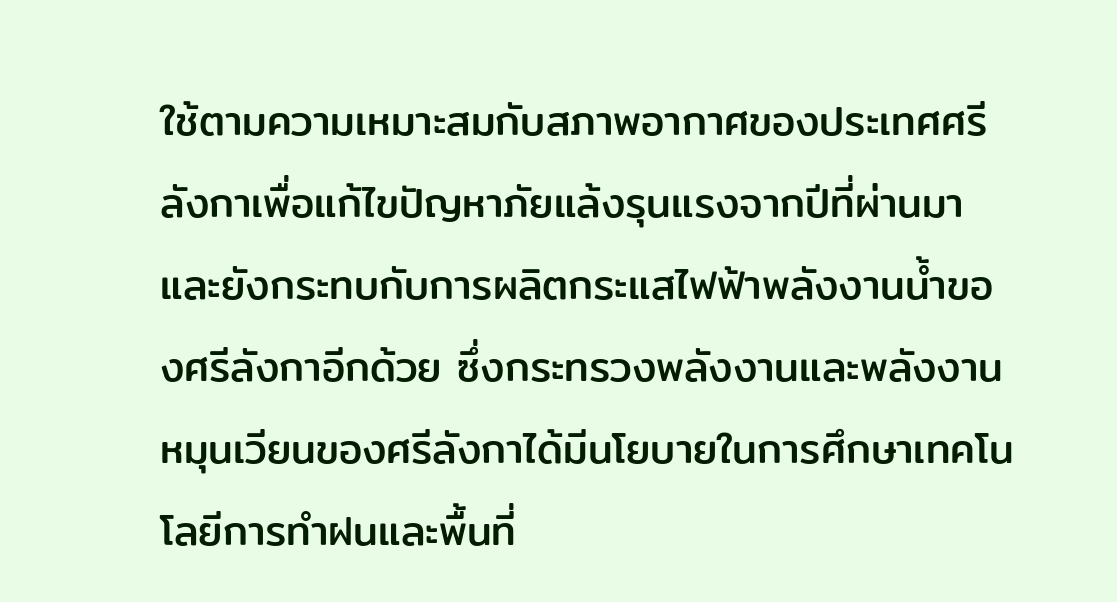ใช้ตามความเหมาะสมกับสภาพอากาศของประเทศศรีลังกาเพื่อแก้ไขปัญหาภัยแล้งรุนแรงจากปีที่ผ่านมา และยังกระทบกับการผลิตกระแสไฟฟ้าพลังงานน้ำของศรีลังกาอีกด้วย ซึ่งกระทรวงพลังงานและพลังงานหมุนเวียนของศรีลังกาได้มีนโยบายในการศึกษาเทคโนโลยีการทำฝนและพื้นที่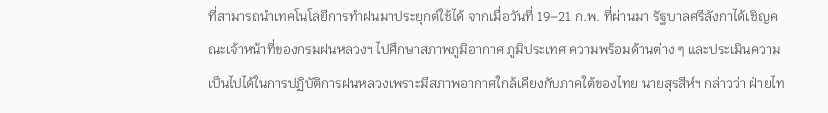ที่สามารถนำเทคโนโลยีการทำฝนมาประยุกต์ใช้ได้ จากเมื่อวันที่ 19–21 ก.พ. ที่ผ่านมา รัฐบาลศรีลังกาได้เชิญคณะเจ้าหน้าที่ของกรมฝนหลวงฯ ไปศึกษาสภาพภูมิอากาศ ภูมิประเทศ ความพร้อมด้านต่าง ๆ และประเมินความเป็นไปได้ในการปฏิบัติการฝนหลวงเพราะมีสภาพอากาศใกล้เคียงกับภาคใต้ของไทย นายสุรสีห์ฯ กล่าวว่า ฝ่ายไท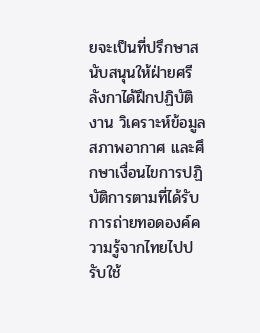ยจะเป็นที่ปรึกษาสนับสนุนให้ฝ่ายศรีลังกาได้ฝึกปฏิบัติงาน วิเคราะห์ข้อมูลสภาพอากาศ และศึกษาเงื่อนไขการปฏิบัติการตามที่ได้รับการถ่ายทอดองค์ความรู้จากไทยไปปรับใช้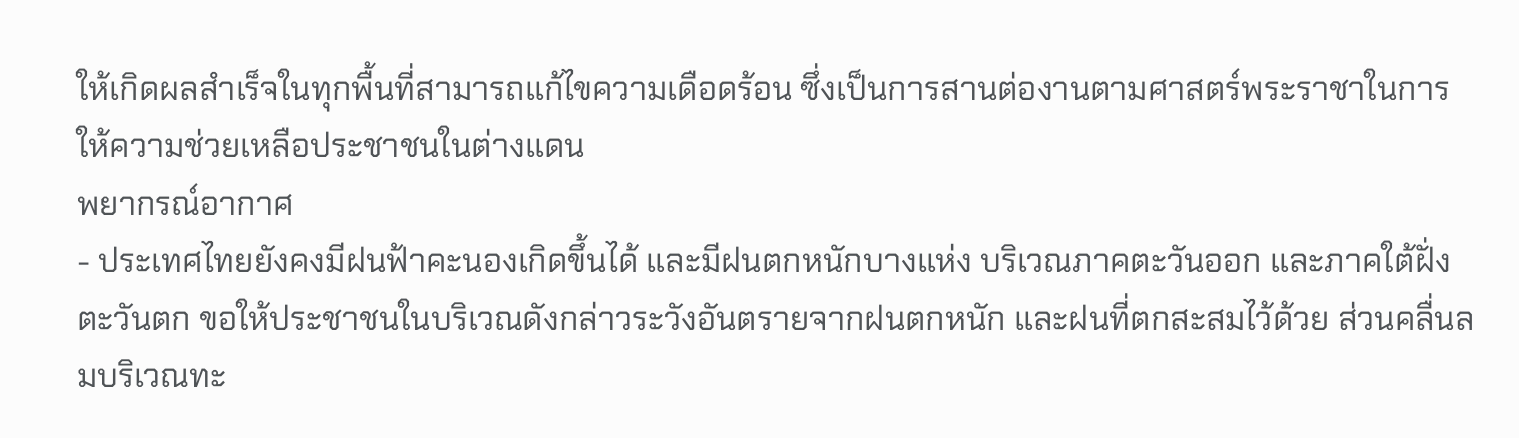ให้เกิดผลสำเร็จในทุกพื้นที่สามารถแก้ไขความเดือดร้อน ซึ่งเป็นการสานต่องานตามศาสตร์พระราชาในการให้ความช่วยเหลือประชาชนในต่างแดน
พยากรณ์อากาศ
- ประเทศไทยยังคงมีฝนฟ้าคะนองเกิดขึ้นได้ และมีฝนตกหนักบางแห่ง บริเวณภาคตะวันออก และภาคใต้ฝั่งตะวันตก ขอให้ประชาชนในบริเวณดังกล่าวระวังอันตรายจากฝนตกหนัก และฝนที่ตกสะสมไว้ด้วย ส่วนคลื่นลมบริเวณทะ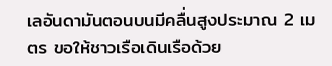เลอันดามันตอนบนมีคลื่นสูงประมาณ 2 เมตร ขอให้ชาวเรือเดินเรือด้วย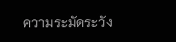ความระมัดระวัง